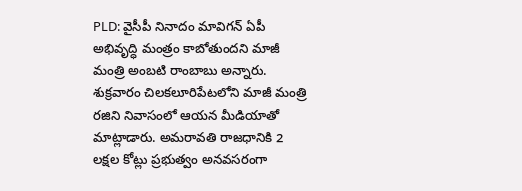PLD: వైసీపీ నినాదం మావిగన్ ఏపీ అభివృద్ధి మంత్రం కాబోతుందని మాజీ మంత్రి అంబటి రాంబాబు అన్నారు. శుక్రవారం చిలకలూరిపేటలోని మాజీ మంత్రి రజిని నివాసంలో ఆయన మీడియాతో మాట్లాడారు. అమరావతి రాజధానికి 2 లక్షల కోట్లు ప్రభుత్వం అనవసరంగా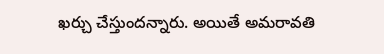ఖర్చు చేస్తుందన్నారు. అయితే అమరావతి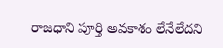రాజధాని పూర్తి అవకాశం లేనేలేదని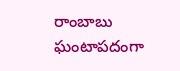రాంబాబు ఘంటాపదంగా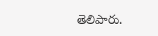తెలిపారు.